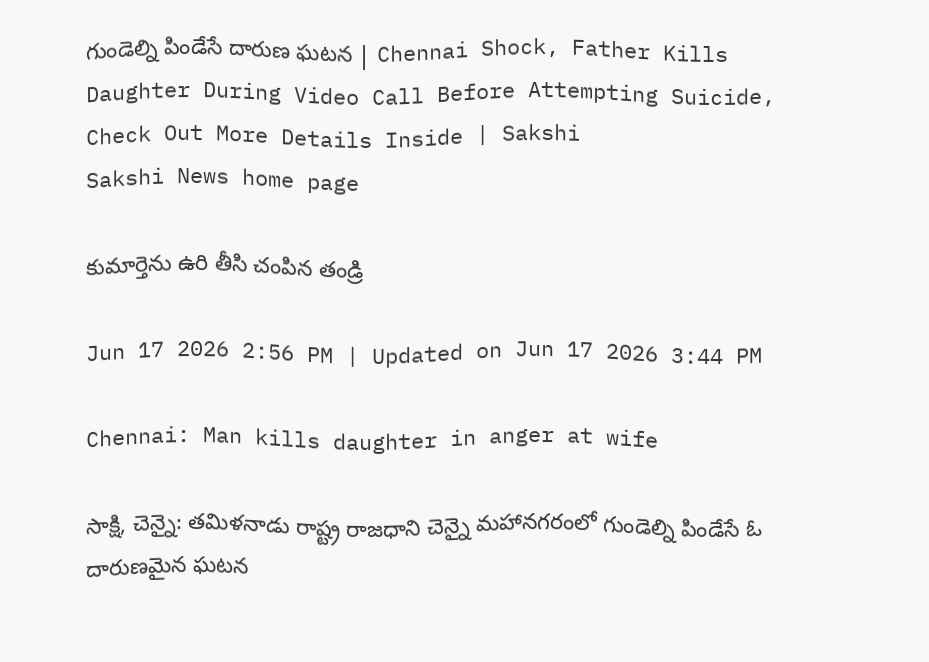గుండెల్ని పిండేసే దారుణ ఘటన | Chennai Shock, Father Kills Daughter During Video Call Before Attempting Suicide, Check Out More Details Inside | Sakshi
Sakshi News home page

కుమార్తెను ఉరి తీసి చంపిన తండ్రి

Jun 17 2026 2:56 PM | Updated on Jun 17 2026 3:44 PM

Chennai: Man kills daughter in anger at wife

సాక్షి, చెన్నై: త‌మిళ‌నాడు రాష్ట్ర రాజ‌ధాని చెన్నై మ‌హాన‌గ‌రంలో గుండెల్ని పిండేసే ఓ దారుణమైన ఘటన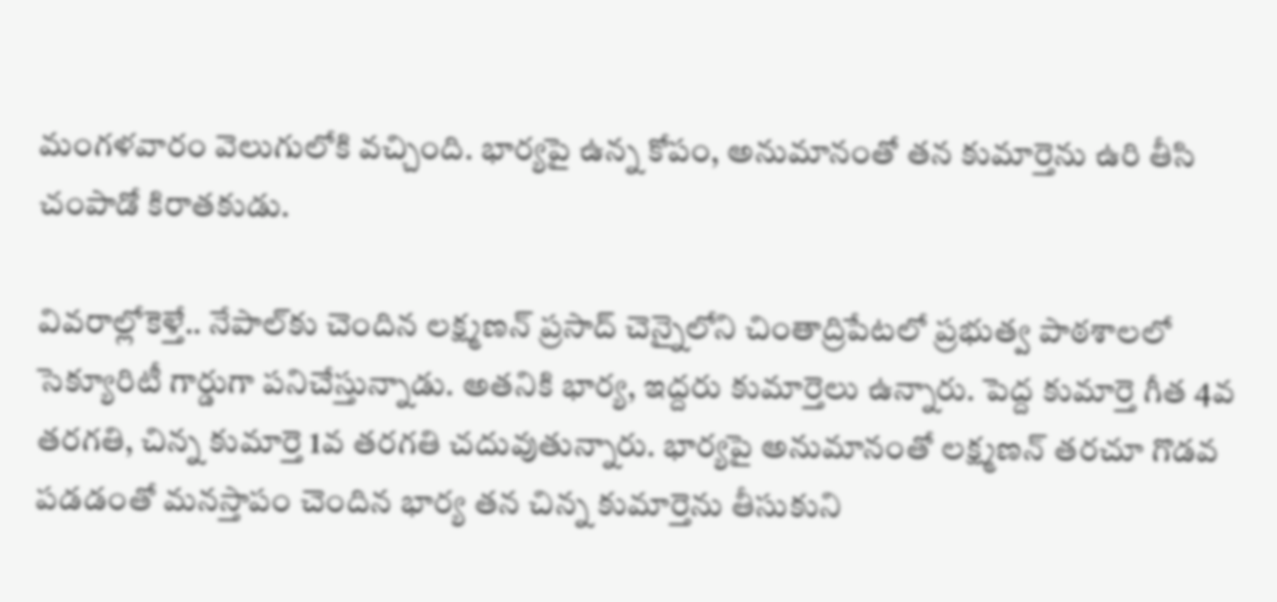మంగళవారం వెలుగులోకి వచ్చింది. భార్యపై ఉన్న కోపం, అనుమానంతో తన కుమార్తెను ఉరి తీసి చంపాడో కిరాతకుడు.

వివరాల్లోకెళ్తే.. నేపాల్‌కు చెందిన లక్ష్మణన్‌ ప్రసాద్‌ చెన్నైలోని చింతాద్రిపేటలో ప్రభుత్వ పాఠశాలలో సెక్యూరిటీ గార్డుగా పనిచేస్తున్నాడు. అతనికి భార్య, ఇద్దరు కుమార్తెలు ఉన్నారు. పెద్ద కుమార్తె గీత 4వ తరగతి, చిన్న కుమార్తె 1వ తరగతి చదువుతున్నారు. భార్యపై అనుమానంతో లక్ష్మణన్‌ తరచూ గొడవ పడడంతో మనస్తాపం చెందిన భార్య తన చిన్న కుమార్తెను తీసుకుని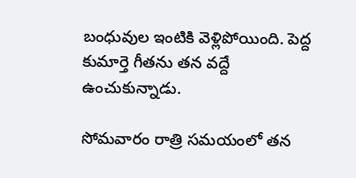బంధువుల ఇంటికి వెళ్లిపోయింది. పెద్ద కుమార్తె గీతను తన వద్దే ఉంచుకున్నాడు.

సోమవారం రాత్రి సమయంలో తన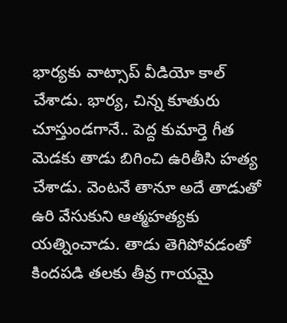భార్యకు వాట్సాప్‌ వీడియో కాల్‌ చేశాడు. భార్య, చిన్న కూతురు చూస్తుండగానే.. పెద్ద కుమార్తె గీత మెడకు తాడు బిగించి ఉరితీసి హత్య చేశాడు. వెంటనే తానూ అదే తాడుతో ఉరి వేసుకుని ఆత్మహత్యకు యత్నించాడు. తాడు తెగిపోవడంతో  కిందపడి తలకు తీవ్ర గాయమై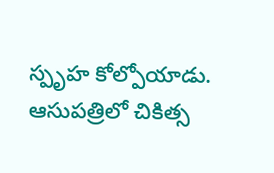స్పృహ కోల్పోయాడు. ఆసుపత్రిలో చికిత్స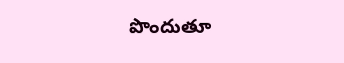పొందుతూ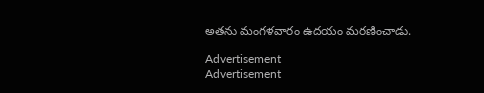అతను మంగళవారం ఉదయం మరణించాడు.

Advertisement
Advertisement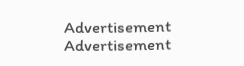Advertisement
Advertisement